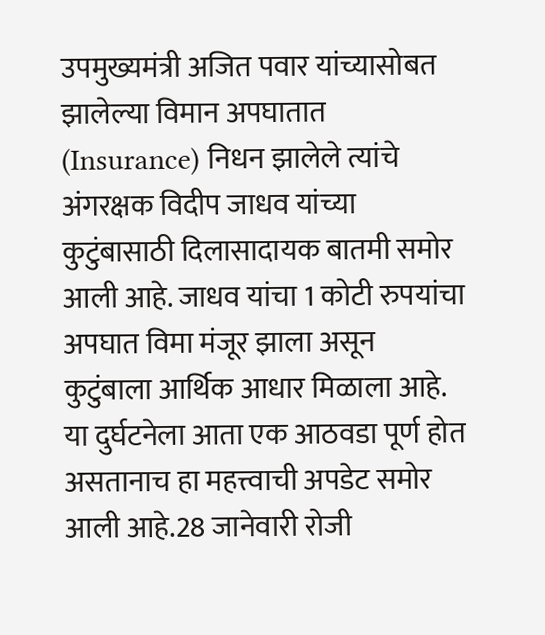उपमुख्यमंत्री अजित पवार यांच्यासोबत झालेल्या विमान अपघातात (Insurance) निधन झालेले त्यांचे अंगरक्षक विदीप जाधव यांच्या कुटुंबासाठी दिलासादायक बातमी समोर आली आहे. जाधव यांचा 1 कोटी रुपयांचा अपघात विमा मंजूर झाला असून कुटुंबाला आर्थिक आधार मिळाला आहे. या दुर्घटनेला आता एक आठवडा पूर्ण होत असतानाच हा महत्त्वाची अपडेट समोर आली आहे.28 जानेवारी रोजी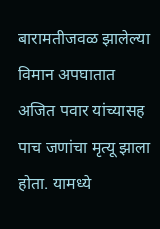बारामतीजवळ झालेल्या विमान अपघातात अजित पवार यांच्यासह पाच जणांचा मृत्यू झाला होता. यामध्ये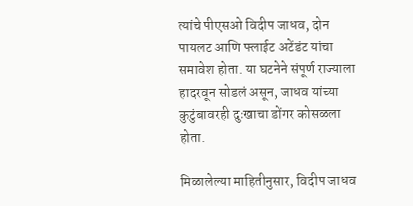त्यांचे पीएसओ विदीप जाधव, दोन पायलट आणि फ्लाईट अटेंडंट यांचा समावेश होता. या घटनेने संपूर्ण राज्याला हादरवून सोडलं असून, जाधव यांच्या कुटुंबावरही दुःखाचा डोंगर कोसळला होता.

मिळालेल्या माहितीनुसार, विदीप जाधव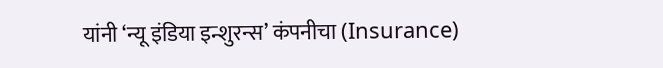यांनी ‘न्यू इंडिया इन्शुरन्स’ कंपनीचा (Insurance)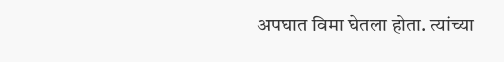अपघात विमा घेतला होता. त्यांच्या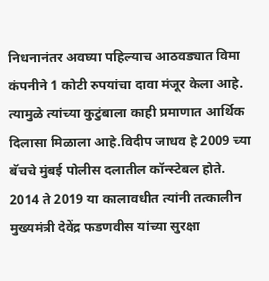निधनानंतर अवघ्या पहिल्याच आठवड्यात विमा कंपनीने 1 कोटी रुपयांचा दावा मंजूर केला आहे. त्यामुळे त्यांच्या कुटुंबाला काही प्रमाणात आर्थिक दिलासा मिळाला आहे.विदीप जाधव हे 2009 च्या बॅचचे मुंबई पोलीस दलातील कॉन्स्टेबल होते. 2014 ते 2019 या कालावधीत त्यांनी तत्कालीन मुख्यमंत्री देवेंद्र फडणवीस यांच्या सुरक्षा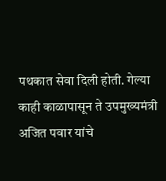पथकात सेवा दिली होती. गेल्या काही काळापासून ते उपमुख्यमंत्री अजित पवार यांचे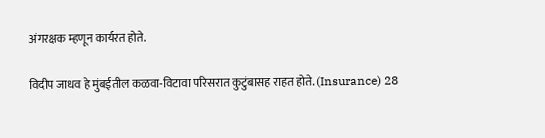अंगरक्षक म्हणून कार्यरत होते.

विदीप जाधव हे मुंबईतील कळवा-विटावा परिसरात कुटुंबासह राहत होते. (Insurance) 28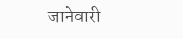जानेवारी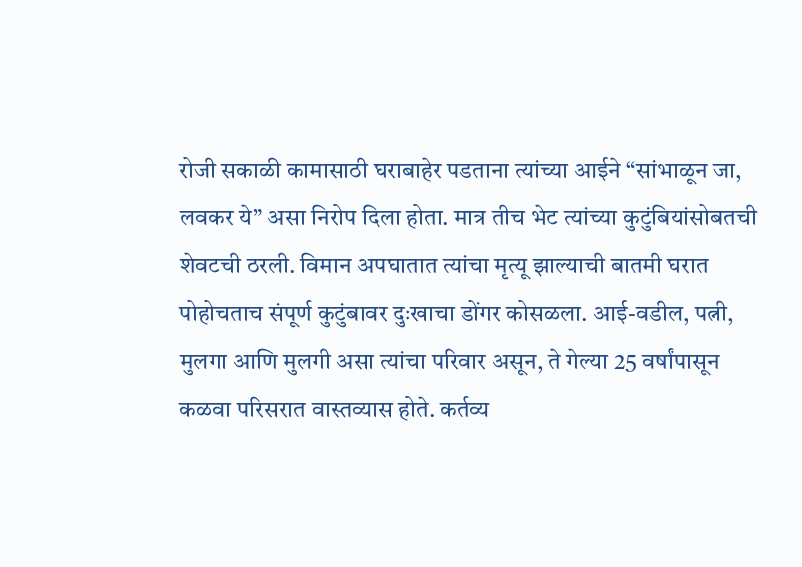रोजी सकाळी कामासाठी घराबाहेर पडताना त्यांच्या आईने “सांभाळून जा, लवकर ये” असा निरोप दिला होता. मात्र तीच भेट त्यांच्या कुटुंबियांसोबतची शेवटची ठरली. विमान अपघातात त्यांचा मृत्यू झाल्याची बातमी घरात पोहोचताच संपूर्ण कुटुंबावर दुःखाचा डोंगर कोसळला. आई-वडील, पत्नी, मुलगा आणि मुलगी असा त्यांचा परिवार असून, ते गेल्या 25 वर्षांपासून कळवा परिसरात वास्तव्यास होते. कर्तव्य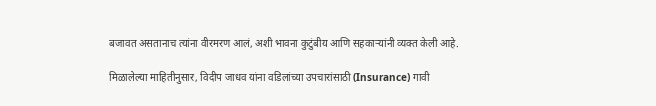बजावत असतानाच त्यांना वीरमरण आलं, अशी भावना कुटुंबीय आणि सहकाऱ्यांनी व्यक्त केली आहे.

मिळालेल्या माहितीनुसार, विदीप जाधव यांना वडिलांच्या उपचारांसाठी (Insurance) गावी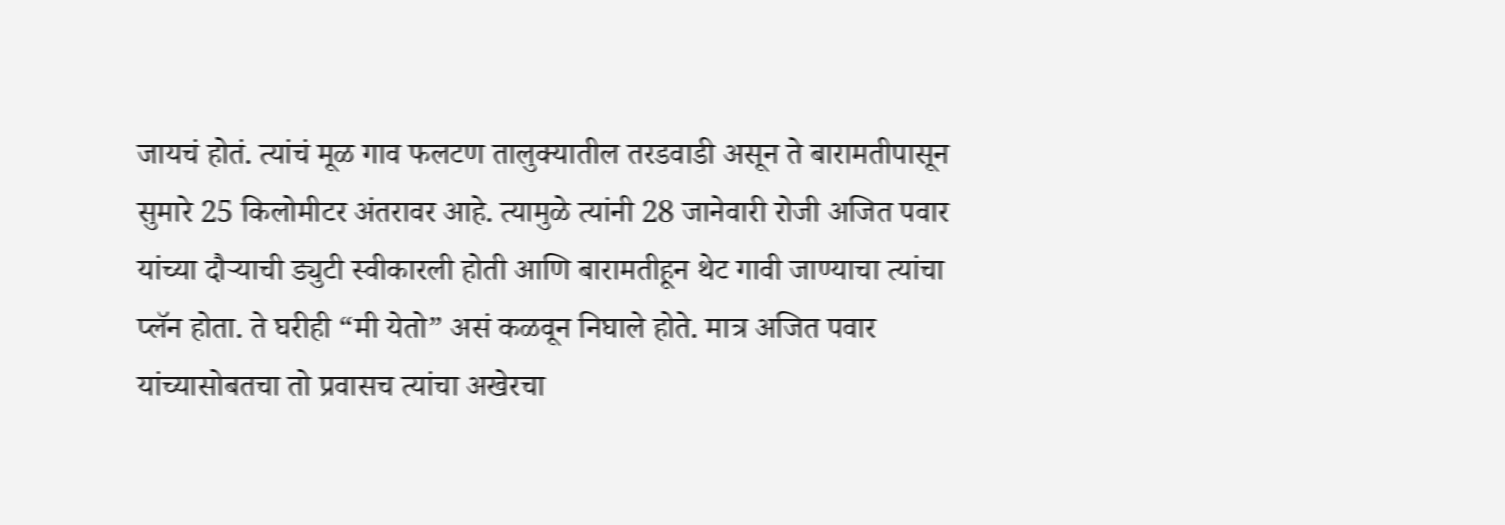जायचं होतं. त्यांचं मूळ गाव फलटण तालुक्यातील तरडवाडी असून ते बारामतीपासून सुमारे 25 किलोमीटर अंतरावर आहे. त्यामुळे त्यांनी 28 जानेवारी रोजी अजित पवार यांच्या दौऱ्याची ड्युटी स्वीकारली होती आणि बारामतीहून थेट गावी जाण्याचा त्यांचा प्लॅन होता. ते घरीही “मी येतो” असं कळवून निघाले होते. मात्र अजित पवार यांच्यासोबतचा तो प्रवासच त्यांचा अखेरचा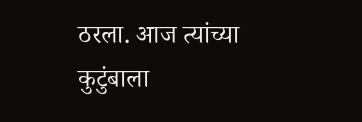ठरला. आज त्यांच्या कुटुंबाला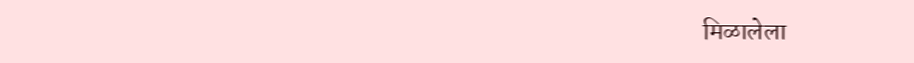मिळालेला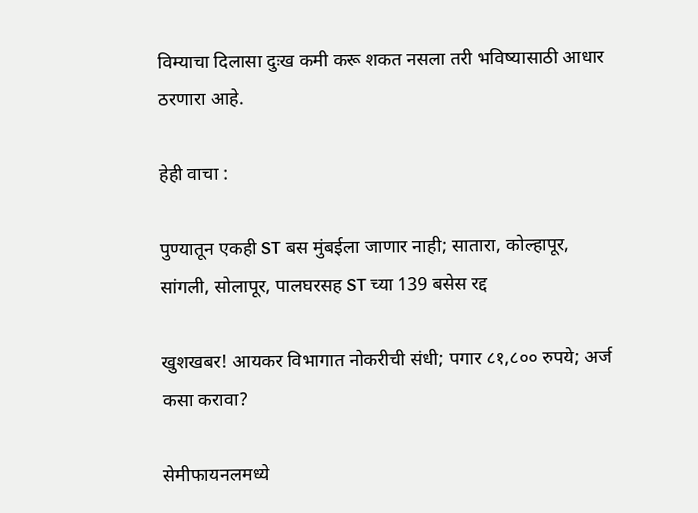विम्याचा दिलासा दुःख कमी करू शकत नसला तरी भविष्यासाठी आधार ठरणारा आहे.

हेही वाचा :

पुण्यातून एकही ST बस मुंबईला जाणार नाही; सातारा, कोल्हापूर, सांगली, सोलापूर, पालघरसह ST च्या 139 बसेस रद्द

खुशखबर! आयकर विभागात नोकरीची संधी; पगार ८१,८०० रुपये; अर्ज कसा करावा?

सेमीफायनलमध्ये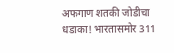अफगाण शतकी जोडीचा धडाका! भारतासमोर 311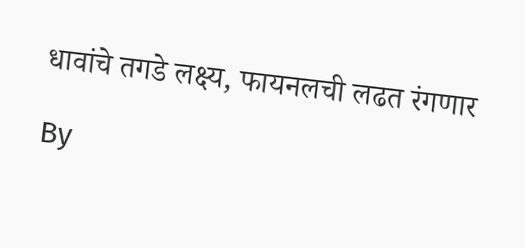धावांचे तगडे लक्ष्य, फायनलची लढत रंगणार

By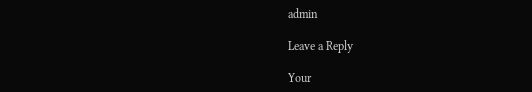admin

Leave a Reply

Your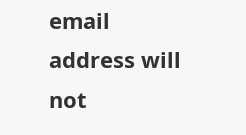email address will not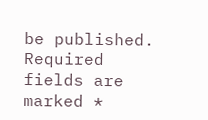be published. Required fields are marked *